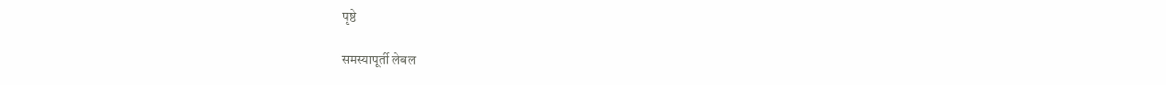पृष्ठे

समस्यापूर्ती लेबल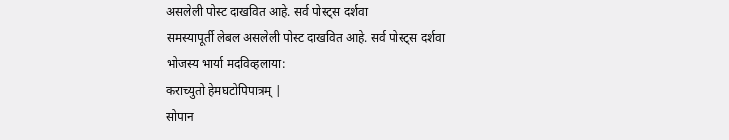असलेली पोस्ट दाखवित आहे. सर्व पोस्ट्‍स दर्शवा
समस्यापूर्ती लेबल असलेली पोस्ट दाखवित आहे. सर्व पोस्ट्‍स दर्शवा
भोजस्य भार्या मदविव्हलाया:
कराच्युतो हेमघटोपिपात्रम् |
सोपान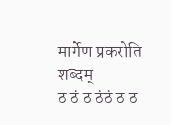मार्गेण प्रकरोति शब्दम्
ठ ठं ठ ठंठं ठ ठ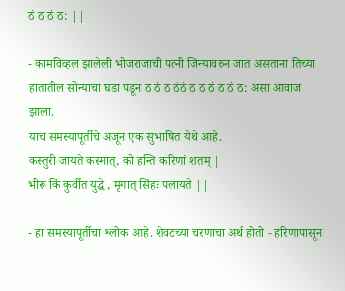ठं ठ ठं ठ: ||

- कामविव्हल झालेली भोजराजाची पत्नी जिन्यावरुन जात असताना तिच्या हातातील सोन्याचा घडा पडून ठ ठं ठ ठंठं ठ ठ ठं ठ ठं ठ: असा आवाज झाला.
याच समस्यापूर्तीचे अजून एक सुभाषित येथे आहे.
कस्तुरी जायते कस्मात्, को हन्ति करिणां शतम् |
भीरू किं कुर्वीत युद्धे , मृगात् सिंहः पलायते ||

- हा समस्यापूर्तीचा श्लोक आहे. शेवटच्या चरणाचा अर्थ होतो - हरिणापासून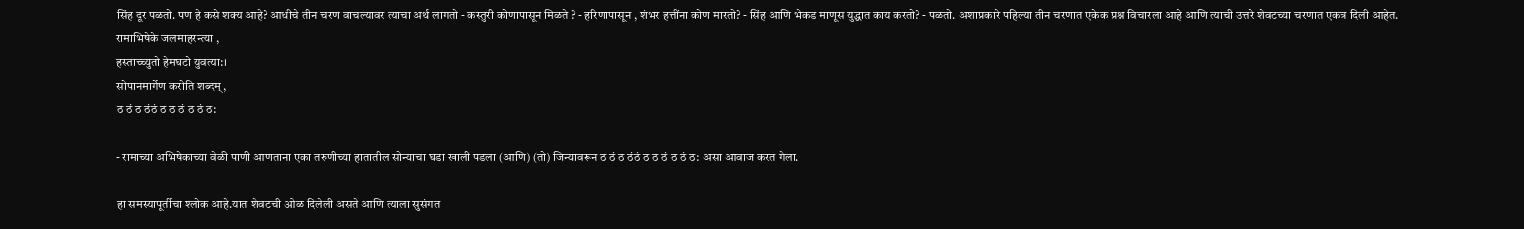सिंह दूर पळतो. पण हे कसे शक्य आहे? आधीचे तीन चरण वाचल्यावर त्याचा अर्थ लागतो - कस्तुरी कोणापासून मिळते ? - हरिणापासून , शंभर हत्तींना कोण मारतो? - सिंह आणि भेकड माणूस युद्धात काय करतो? - पळतो. अशाप्रकारे पहिल्या तीन चरणात एकेक प्रश्न विचारला आहे आणि त्याची उत्तरे शेवटच्या चरणात एकत्र दिली आहेत.
रामाभिषेके जलमाहरन्त्या ,
हस्ताच्च्युतो हेमघटो युवत्या:।
सोपानमार्गेण करोति शब्दम्‌,
ठ ठं ठ ठंठं ठ ठ ठं ठ ठं ठ:

- रामाच्या अभिषेकाच्या वेळी पाणी आणताना एका तरुणीच्या हातातील सोन्याचा घडा खाली पडला (आणि) (तो) जिन्यावरून ठ ठं ठ ठंठं ठ ठ ठं ठ ठं ठ: असा आवाज करत गेला.

हा समस्यापूर्तीचा श्लोक आहे.यात शेवटची ओळ दिलेली असते आणि त्याला सुसंगत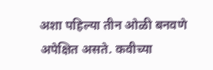अशा पहिल्या तीन ओळी बनवणे अपेक्षित असते. कवीच्या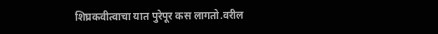शिघ्रकवीत्वाचा यात पुरेपूर कस लागतो.वरील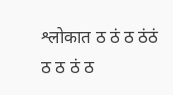श्लोकात ठ ठं ठ ठंठं ठ ठ ठं ठ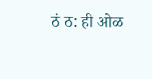ठं ठ: ही ओळ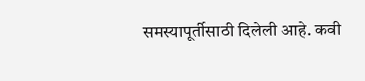समस्यापूर्तीसाठी दिलेली आहे. कवी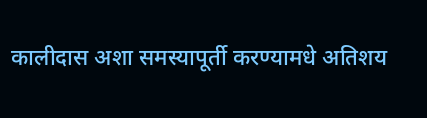कालीदास अशा समस्यापूर्ती करण्यामधे अतिशय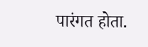पारंगत होता.